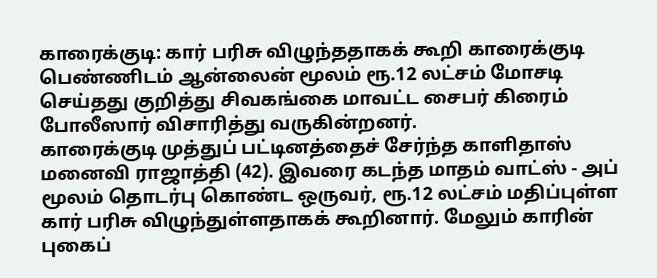காரைக்குடி: கார் பரிசு விழுந்ததாகக் கூறி காரைக்குடி பெண்ணிடம் ஆன்லைன் மூலம் ரூ.12 லட்சம் மோசடி செய்தது குறித்து சிவகங்கை மாவட்ட சைபர் கிரைம் போலீஸார் விசாரித்து வருகின்றனர்.
காரைக்குடி முத்துப் பட்டினத்தைச் சேர்ந்த காளிதாஸ் மனைவி ராஜாத்தி (42). இவரை கடந்த மாதம் வாட்ஸ் - அப் மூலம் தொடர்பு கொண்ட ஒருவர், ரூ.12 லட்சம் மதிப்புள்ள கார் பரிசு விழுந்துள்ளதாகக் கூறினார். மேலும் காரின் புகைப்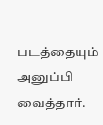படத்தையும் அனுப்பி வைத்தார்.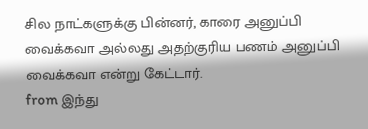சில நாட்களுக்கு பின்னர், காரை அனுப்பி வைக்கவா அல்லது அதற்குரிய பணம் அனுப்பி வைக்கவா என்று கேட்டார்.
from இந்து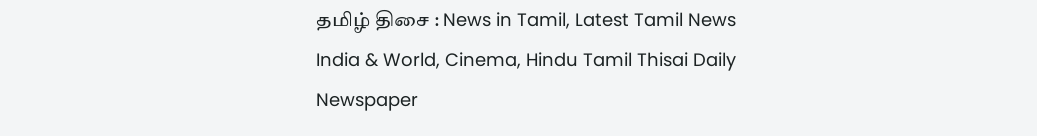தமிழ் திசை : News in Tamil, Latest Tamil News India & World, Cinema, Hindu Tamil Thisai Daily Newspaper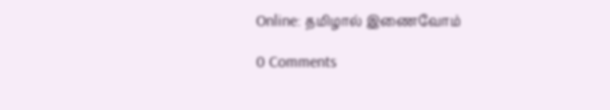Online: தமிழால் இணைவோம்

0 Comments